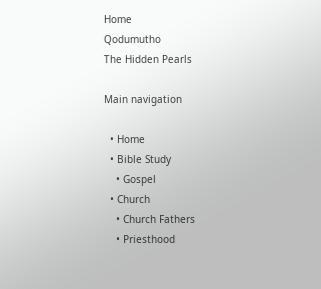Home
Qodumutho
The Hidden Pearls

Main navigation

  • Home
  • Bible Study
    • Gospel
  • Church
    • Church Fathers
    • Priesthood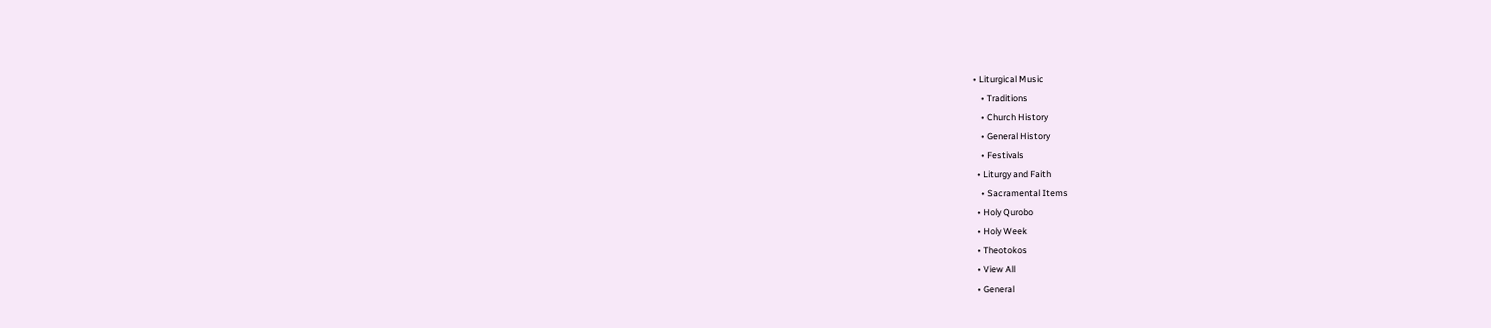• Liturgical Music
    • Traditions
    • Church History
    • General History
    • Festivals
  • Liturgy and Faith
    • Sacramental Items
  • Holy Qurobo
  • Holy Week
  • Theotokos
  • View All
  • General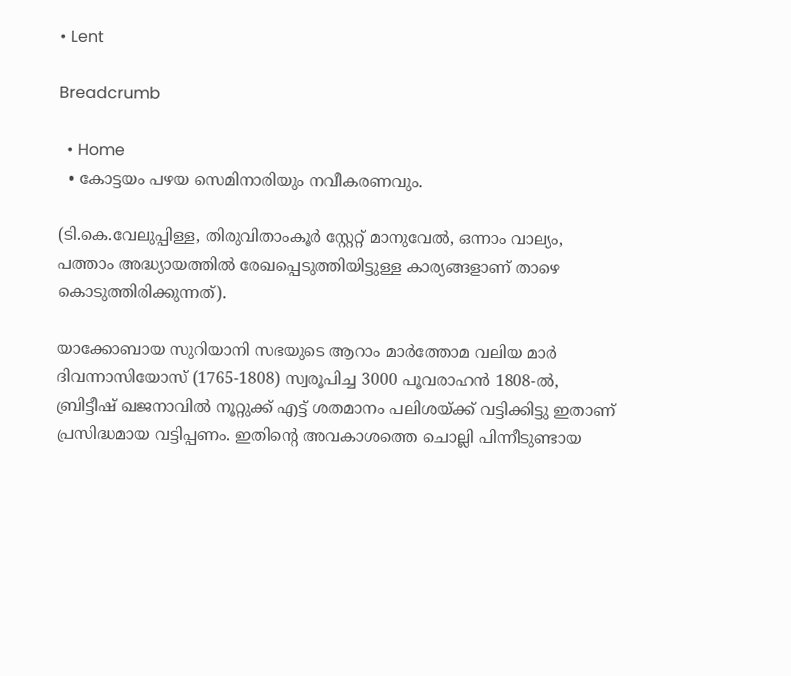• Lent

Breadcrumb

  • Home
  • കോട്ടയം പഴയ സെമിനാരിയും നവീകരണവും.

(ടി.കെ.വേലുപ്പിള്ള, തിരുവിതാംകൂർ സ്റ്റേറ്റ് മാനുവേൽ, ഒന്നാം വാല്യം, പത്താം അദ്ധ്യായത്തിൽ രേഖപ്പെടുത്തിയിട്ടുള്ള കാര്യങ്ങളാണ് താഴെ കൊടുത്തിരിക്കുന്നത്).

യാക്കോബായ സുറിയാനി സഭയുടെ ആറാം മാർത്തോമ വലിയ മാർ ദിവന്നാസിയോസ് (1765-1808) സ്വരൂപിച്ച 3000 പൂവരാഹൻ 1808-ൽ, ബ്രിട്ടീഷ് ഖജനാവിൽ നൂറ്റുക്ക് എട്ട് ശതമാനം പലിശയ്ക്ക് വട്ടിക്കിട്ടു ഇതാണ് പ്രസിദ്ധമായ വട്ടിപ്പണം. ഇതിൻ്റെ അവകാശത്തെ ചൊല്ലി പിന്നീടുണ്ടായ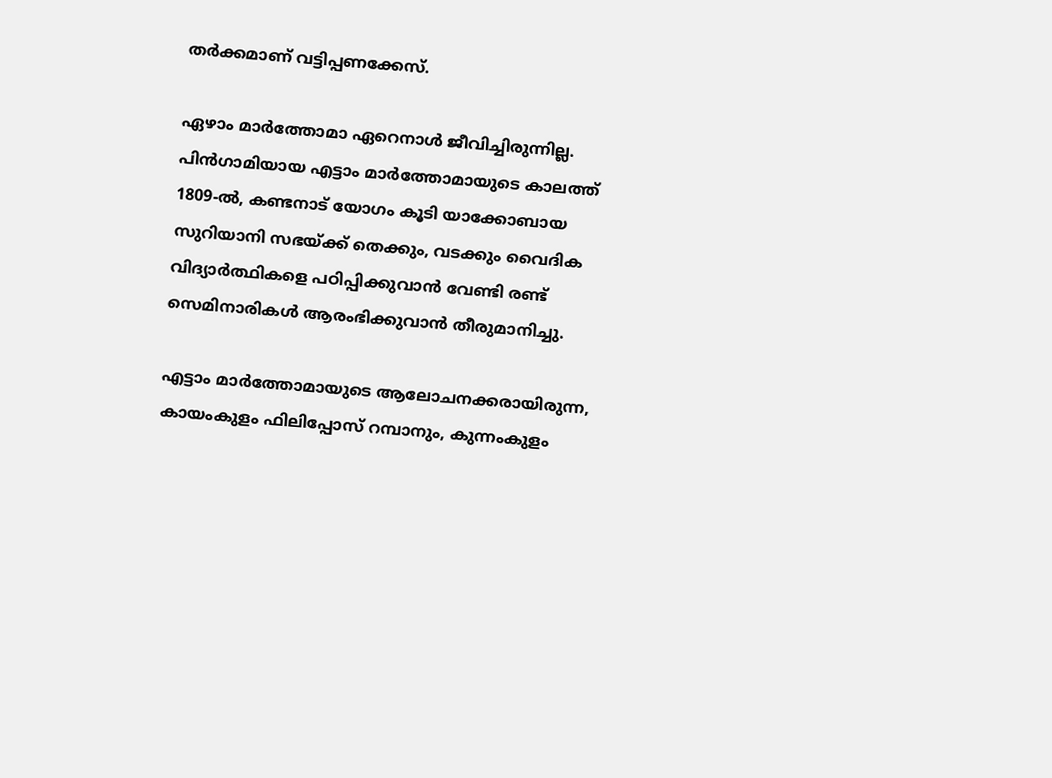തർക്കമാണ് വട്ടിപ്പണക്കേസ്.

ഏഴാം മാർത്തോമാ ഏറെനാൾ ജീവിച്ചിരുന്നില്ല. പിൻഗാമിയായ എട്ടാം മാർത്തോമായുടെ കാലത്ത് 1809-ൽ, കണ്ടനാട് യോഗം കൂടി യാക്കോബായ സുറിയാനി സഭയ്ക്ക് തെക്കും, വടക്കും വൈദിക വിദ്യാർത്ഥികളെ പഠിപ്പിക്കുവാൻ വേണ്ടി രണ്ട് സെമിനാരികൾ ആരംഭിക്കുവാൻ തീരുമാനിച്ചു.

എട്ടാം മാർത്തോമായുടെ ആലോചനക്കരായിരുന്ന, കായംകുളം ഫിലിപ്പോസ് റമ്പാനും, കുന്നംകുളം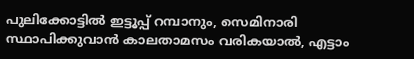പുലിക്കോട്ടിൽ ഇട്ടൂപ്പ് റമ്പാനും, സെമിനാരി സ്ഥാപിക്കുവാൻ കാലതാമസം വരികയാൽ, എട്ടാം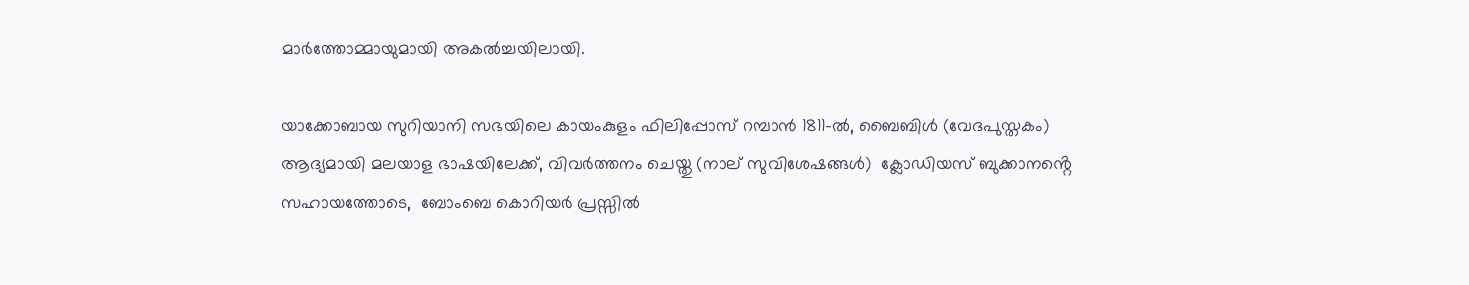മാർത്തോമ്മായുമായി അകൽച്ചയിലായി.

യാക്കോബായ സുറിയാനി സഭയിലെ കായംകുളം ഫിലിപ്പോസ് റമ്പാൻ 1811-ൽ, ബൈബിൾ (വേദപുസ്തകം) ആദ്യമായി മലയാള ഭാഷയിലേക്ക്, വിവർത്തനം ചെയ്തു (നാല് സുവിശേഷങ്ങൾ)  ക്ലോഡിയസ് ബുക്കാനൻ്റെ സഹായത്തോടെ,  ബോംബെ കൊറിയർ പ്രസ്സിൽ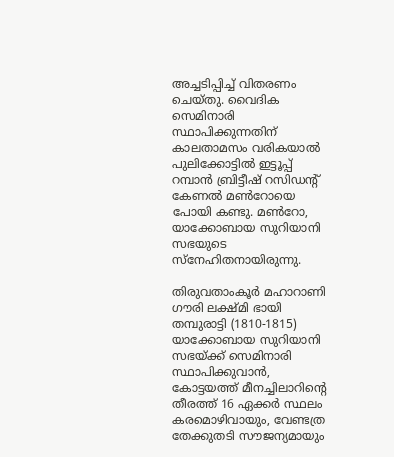അച്ചടിപ്പിച്ച് വിതരണം ചെയ്തു. വൈദിക സെമിനാരി സ്ഥാപിക്കുന്നതിന് കാലതാമസം വരികയാൽ പുലിക്കോട്ടിൽ ഇട്ടൂപ്പ് റമ്പാൻ ബ്രിട്ടീഷ് റസിഡൻ്റ് കേണൽ മൺറോയെ പോയി കണ്ടു. മൺറോ, യാക്കോബായ സുറിയാനി സഭയുടെ സ്നേഹിതനായിരുന്നു.

തിരുവതാംകൂർ മഹാറാണി ഗൗരി ലക്ഷ്മി ഭായി തമ്പുരാട്ടി (1810-1815) യാക്കോബായ സുറിയാനി സഭയ്ക്ക് സെമിനാരി സ്ഥാപിക്കുവാൻ, കോട്ടയത്ത് മീനച്ചിലാറിൻ്റെ തീരത്ത് 16 ഏക്കർ സ്ഥലം കരമൊഴിവായും, വേണ്ടത്ര തേക്കുതടി സൗജന്യമായും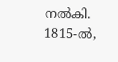നൽകി. 1815-ൽ,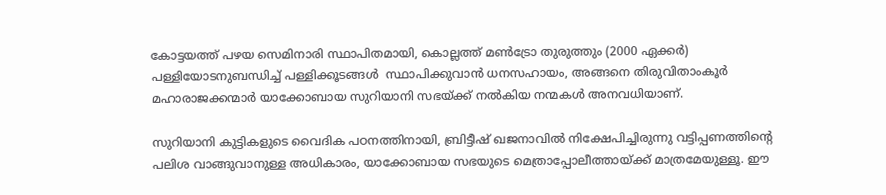കോട്ടയത്ത് പഴയ സെമിനാരി സ്ഥാപിതമായി, കൊല്ലത്ത് മൺട്രോ തുരുത്തും (2000 ഏക്കർ) പള്ളിയോടനുബന്ധിച്ച് പള്ളിക്കൂടങ്ങൾ  സ്ഥാപിക്കുവാൻ ധനസഹായം, അങ്ങനെ തിരുവിതാംകൂർ മഹാരാജക്കന്മാർ യാക്കോബായ സുറിയാനി സഭയ്ക്ക് നൽകിയ നന്മകൾ അനവധിയാണ്.

സുറിയാനി കുട്ടികളുടെ വൈദിക പഠനത്തിനായി, ബ്രിട്ടീഷ് ഖജനാവിൽ നിക്ഷേപിച്ചിരുന്നു വട്ടിപ്പണത്തിൻ്റെ പലിശ വാങ്ങുവാനുള്ള അധികാരം, യാക്കോബായ സഭയുടെ മെത്രാപ്പോലീത്തായ്ക്ക് മാത്രമേയുള്ളൂ. ഈ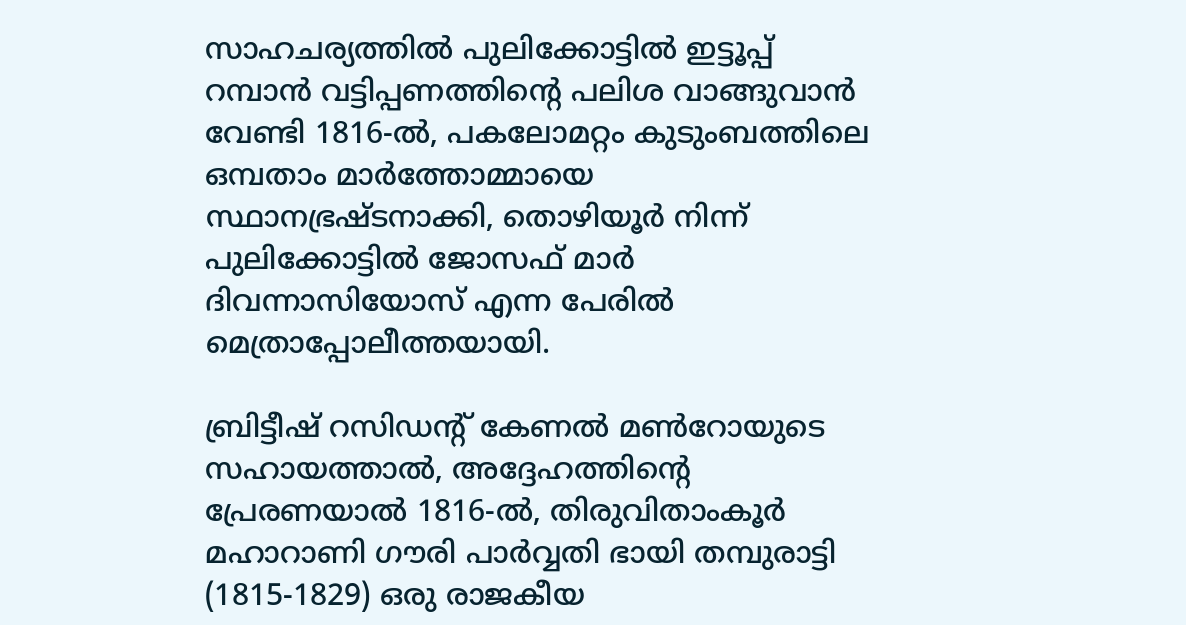സാഹചര്യത്തിൽ പുലിക്കോട്ടിൽ ഇട്ടൂപ്പ് റമ്പാൻ വട്ടിപ്പണത്തിൻ്റെ പലിശ വാങ്ങുവാൻ വേണ്ടി 1816-ൽ, പകലോമറ്റം കുടുംബത്തിലെ ഒമ്പതാം മാർത്തോമ്മായെ സ്ഥാനഭ്രഷ്ടനാക്കി, തൊഴിയൂർ നിന്ന്
പുലിക്കോട്ടിൽ ജോസഫ് മാർ ദിവന്നാസിയോസ് എന്ന പേരിൽ മെത്രാപ്പോലീത്തയായി.

ബ്രിട്ടീഷ് റസിഡന്റ് കേണൽ മൺറോയുടെ സഹായത്താൽ, അദ്ദേഹത്തിൻ്റെ പ്രേരണയാൽ 1816-ൽ, തിരുവിതാംകൂർ മഹാറാണി ഗൗരി പാർവ്വതി ഭായി തമ്പുരാട്ടി (1815-1829) ഒരു രാജകീയ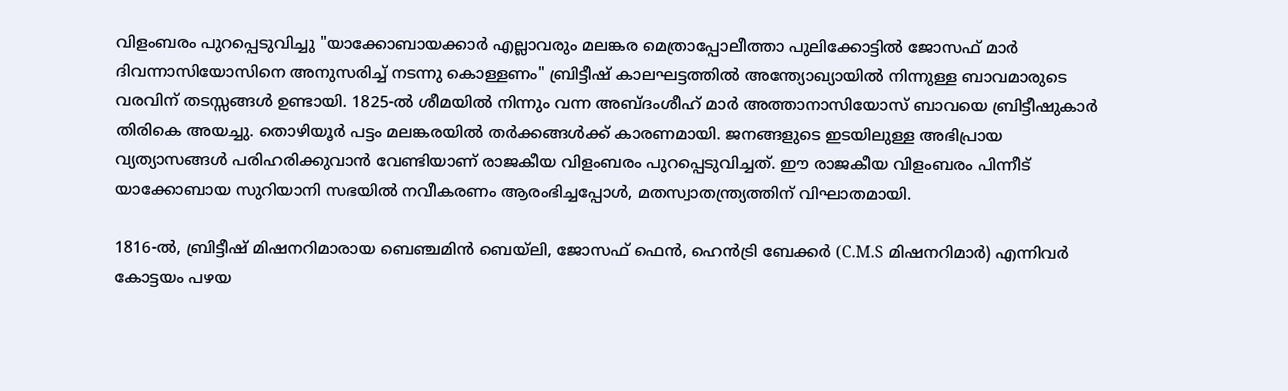വിളംബരം പുറപ്പെടുവിച്ചു "യാക്കോബായക്കാർ എല്ലാവരും മലങ്കര മെത്രാപ്പോലീത്താ പുലിക്കോട്ടിൽ ജോസഫ് മാർ ദിവന്നാസിയോസിനെ അനുസരിച്ച് നടന്നു കൊള്ളണം" ബ്രിട്ടീഷ് കാലഘട്ടത്തിൽ അന്ത്യോഖ്യായിൽ നിന്നുള്ള ബാവമാരുടെ വരവിന് തടസ്സങ്ങൾ ഉണ്ടായി. 1825-ൽ ശീമയിൽ നിന്നും വന്ന അബ്ദംശീഹ് മാർ അത്താനാസിയോസ് ബാവയെ ബ്രിട്ടീഷുകാർ തിരികെ അയച്ചു. തൊഴിയൂർ പട്ടം മലങ്കരയിൽ തർക്കങ്ങൾക്ക് കാരണമായി. ജനങ്ങളുടെ ഇടയിലുള്ള അഭിപ്രായ വ്യത്യാസങ്ങൾ പരിഹരിക്കുവാൻ വേണ്ടിയാണ് രാജകീയ വിളംബരം പുറപ്പെടുവിച്ചത്. ഈ രാജകീയ വിളംബരം പിന്നീട് യാക്കോബായ സുറിയാനി സഭയിൽ നവീകരണം ആരംഭിച്ചപ്പോൾ, മതസ്വാതന്ത്ര്യത്തിന് വിഘാതമായി.

1816-ൽ, ബ്രിട്ടീഷ് മിഷനറിമാരായ ബെഞ്ചമിൻ ബെയ്‌ലി, ജോസഫ് ഫെൻ, ഹെൻട്രി ബേക്കർ (C.M.S മിഷനറിമാർ) എന്നിവർ കോട്ടയം പഴയ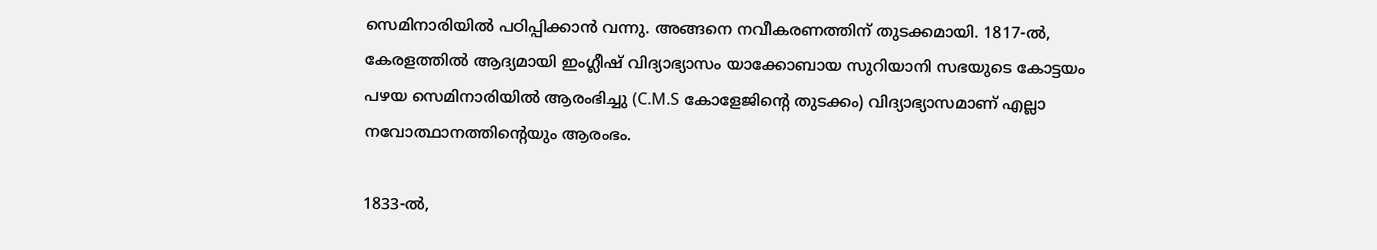സെമിനാരിയിൽ പഠിപ്പിക്കാൻ വന്നു. അങ്ങനെ നവീകരണത്തിന് തുടക്കമായി. 1817-ൽ, കേരളത്തിൽ ആദ്യമായി ഇംഗ്ലീഷ് വിദ്യാഭ്യാസം യാക്കോബായ സുറിയാനി സഭയുടെ കോട്ടയം പഴയ സെമിനാരിയിൽ ആരംഭിച്ചു (C.M.S കോളേജിൻ്റെ തുടക്കം) വിദ്യാഭ്യാസമാണ് എല്ലാ നവോത്ഥാനത്തിൻ്റെയും ആരംഭം.

1833-ൽ,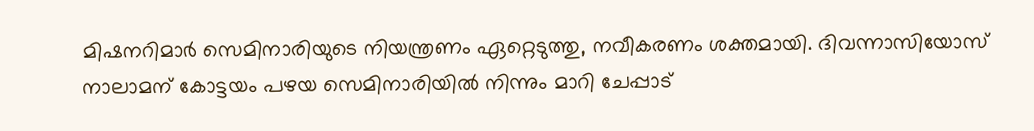മിഷനറിമാർ സെമിനാരിയുടെ നിയന്ത്രണം ഏറ്റെടുത്തു, നവീകരണം ശക്തമായി. ദിവന്നാസിയോസ് നാലാമന് കോട്ടയം പഴയ സെമിനാരിയിൽ നിന്നും മാറി ചേപ്പാട്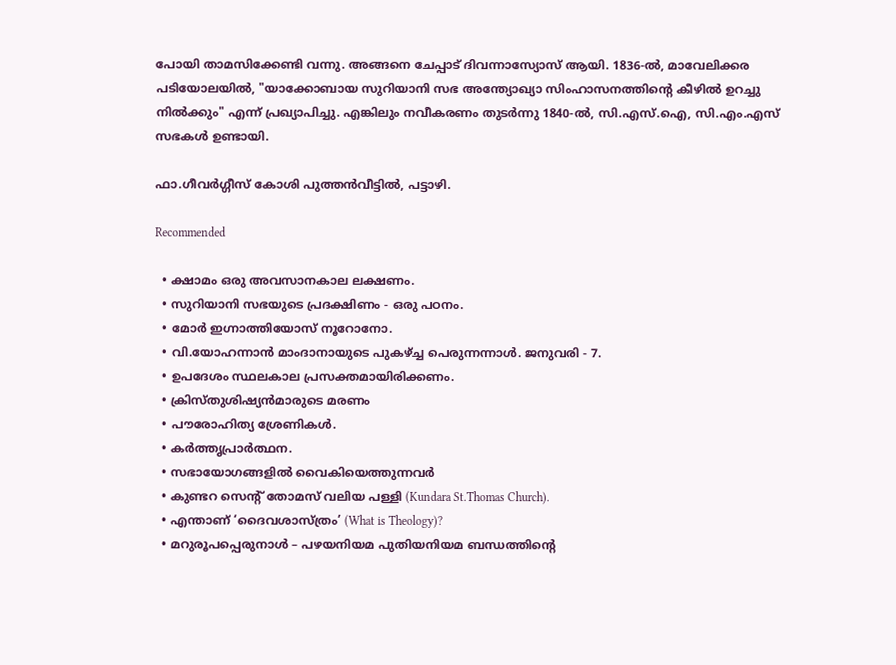പോയി താമസിക്കേണ്ടി വന്നു. അങ്ങനെ ചേപ്പാട് ദിവന്നാസ്യോസ് ആയി. 1836-ൽ, മാവേലിക്കര പടിയോലയിൽ, "യാക്കോബായ സുറിയാനി സഭ അന്ത്യോഖ്യാ സിംഹാസനത്തിൻ്റെ കീഴിൽ ഉറച്ചു നിൽക്കും" എന്ന് പ്രഖ്യാപിച്ചു. എങ്കിലും നവീകരണം തുടർന്നു 1840-ൽ, സി.എസ്.ഐ, സി.എം.എസ് സഭകൾ ഉണ്ടായി.

ഫാ.ഗീവർഗ്ഗീസ് കോശി പുത്തൻവീട്ടിൽ, പട്ടാഴി.

Recommended

  • ക്ഷാമം ഒരു അവസാനകാല ലക്ഷണം.
  • സുറിയാനി സഭയുടെ പ്രദക്ഷിണം - ഒരു പഠനം.
  • മോർ ഇഗ്നാത്തിയോസ് നൂറോനോ.
  • വി.യോഹന്നാൻ മാംദാനായുടെ പുകഴ്ച്ച പെരുന്നന്നാൾ. ജനുവരി - 7.
  • ഉപദേശം സ്ഥലകാല പ്രസക്തമായിരിക്കണം.
  • ക്രിസ്തുശിഷ്യൻമാരുടെ മരണം
  • പൗരോഹിത്യ ശ്രേണികൾ.
  • കർത്തൃപ്രാർത്ഥന.
  • സഭായോഗങ്ങളിൽ വൈകിയെത്തുന്നവർ
  • കുണ്ടറ സെന്റ് തോമസ് വലിയ പള്ളി (Kundara St.Thomas Church).
  • എന്താണ് ‘ദൈവശാസ്ത്രം’ (What is Theology)?
  • മറുരൂപപ്പെരുനാൾ – പഴയനിയമ പുതിയനിയമ ബന്ധത്തിൻ്റെ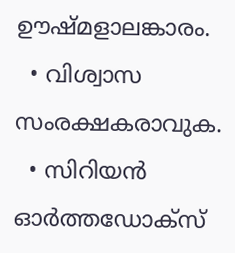ഊഷ്മളാലങ്കാരം.
  • വിശ്വാസ സംരക്ഷകരാവുക.
  • സിറിയൻ ഓർത്തഡോക്സ്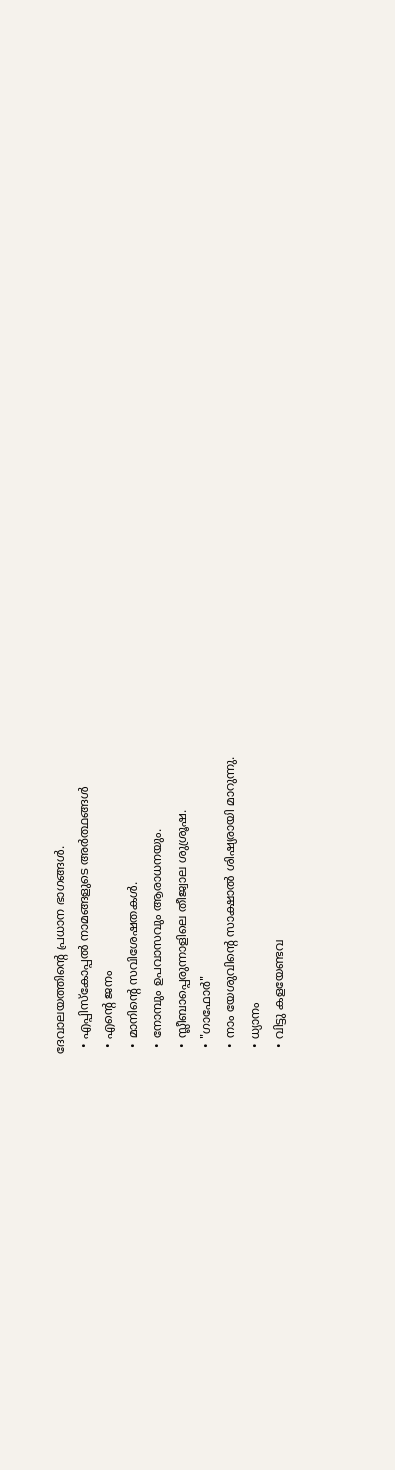ദേവാലയത്തിന്റെ പ്രധാന ഭാഗങ്ങൾ.
  • എപ്പിസ്കോപ്പൽ നാമങ്ങളുടെ അർത്ഥങ്ങൾ
  • എന്റെ ജനം
  • മാനിന്റെ സവിശേഷതകൾ.
  • നോമ്പും ഉപവാസവും ആരാധനയും.
  • സ്ലീബാപ്പെരുന്നാളിലെ തീജ്വാല ശുശ്രൂഷ.
  • "ഗാഫോർ"
  • നാം യേശുവിന്റെ സാക്ഷാൽ ശിഷ്യരായി മാറുന്നു.
  • ധ്യാനം
  • വിട്ടു കളയേണ്ടവ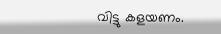വിട്ടു കളയണം.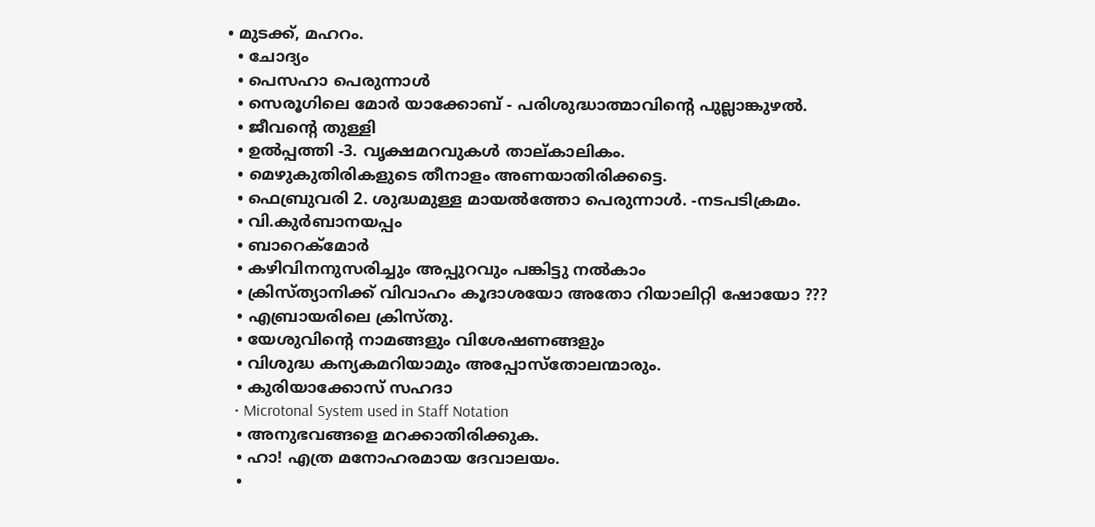• മുടക്ക്, മഹറം.
  • ചോദ്യം
  • പെസഹാ പെരുന്നാള്‍
  • സെരൂഗിലെ മോർ യാക്കോബ് - പരിശുദ്ധാത്മാവിന്റെ പുല്ലാങ്കുഴൽ.
  • ജീവന്റെ തുള്ളി
  • ഉൽപ്പത്തി -3. വൃക്ഷമറവുകൾ താല്കാലികം.
  • മെഴുകുതിരികളുടെ തീനാളം അണയാതിരിക്കട്ടെ.
  • ഫെബ്രുവരി 2. ശുദ്ധമുള്ള മായൽത്തോ പെരുന്നാൾ. -നടപടിക്രമം.
  • വി.കുർബാനയപ്പം
  • ബാറെക്മോര്‍
  • കഴിവിനനുസരിച്ചും അപ്പുറവും പങ്കിട്ടു നൽകാം
  • ക്രിസ്ത്യാനിക്ക് വിവാഹം കൂദാശയോ അതോ റിയാലിറ്റി ഷോയോ ???
  • എബ്രായരിലെ ക്രിസ്തു.
  • യേശുവിന്റെ നാമങ്ങളും വിശേഷണങ്ങളും
  • വിശുദ്ധ കന്യകമറിയാമും അപ്പോസ്തോലന്മാരും.
  • കുരിയാക്കോസ് സഹദാ
  • Microtonal System used in Staff Notation
  • അനുഭവങ്ങളെ മറക്കാതിരിക്കുക.
  • ഹാ! എത്ര മനോഹരമായ ദേവാലയം.
  •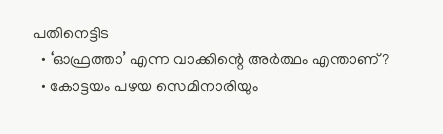പതിനെട്ടിട
  • ‘ഓഫ്രത്താ’ എന്ന വാക്കിന്റെ അർത്ഥം എന്താണ്?
  • കോട്ടയം പഴയ സെമിനാരിയും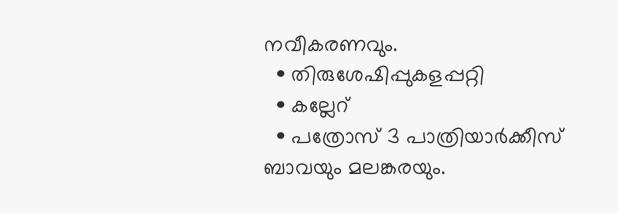നവീകരണവും.
  • തിരുശേഷിപ്പുകളപ്പറ്റി
  • കല്ലേറ്
  • പത്രോസ് 3 പാത്രിയാർക്കീസ് ബാവയും മലങ്കരയും.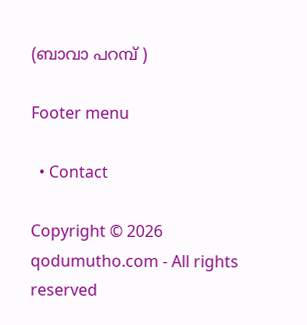(ബാവാ പറമ്പ് )

Footer menu

  • Contact

Copyright © 2026 qodumutho.com - All rights reserved